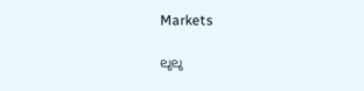Markets

ലുലു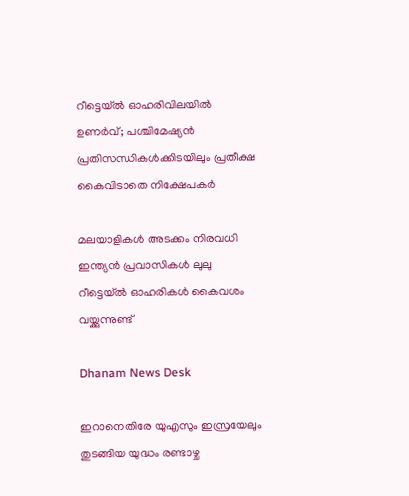റീട്ടെയ്ല്‍ ഓഹരിവിലയില്‍ ഉണര്‍വ്; പശ്ചിമേഷ്യന്‍ പ്രതിസന്ധികള്‍ക്കിടയിലും പ്രതീക്ഷ കൈവിടാതെ നിക്ഷേപകര്‍

മലയാളികള്‍ അടക്കം നിരവധി ഇന്ത്യന്‍ പ്രവാസികള്‍ ലുലു റീട്ടെയ്ല്‍ ഓഹരികള്‍ കൈവശം വയ്ക്കുന്നുണ്ട്

Dhanam News Desk

ഇറാനെതിരേ യുഎസും ഇസ്രയേലും തുടങ്ങിയ യുദ്ധം രണ്ടാഴ്ച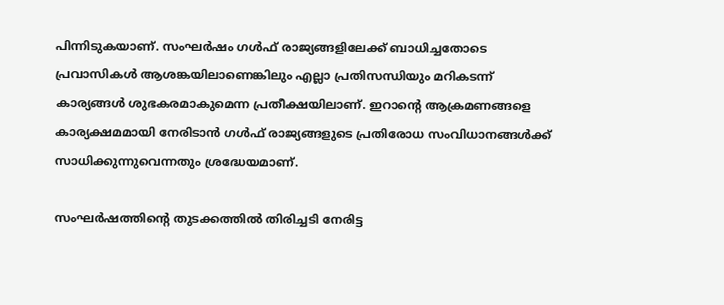പിന്നിടുകയാണ്. സംഘര്‍ഷം ഗള്‍ഫ് രാജ്യങ്ങളിലേക്ക് ബാധിച്ചതോടെ പ്രവാസികള്‍ ആശങ്കയിലാണെങ്കിലും എല്ലാ പ്രതിസന്ധിയും മറികടന്ന് കാര്യങ്ങള്‍ ശുഭകരമാകുമെന്ന പ്രതീക്ഷയിലാണ്. ഇറാന്റെ ആക്രമണങ്ങളെ കാര്യക്ഷമമായി നേരിടാന്‍ ഗള്‍ഫ് രാജ്യങ്ങളുടെ പ്രതിരോധ സംവിധാനങ്ങള്‍ക്ക് സാധിക്കുന്നുവെന്നതും ശ്രദ്ധേയമാണ്.

സംഘര്‍ഷത്തിന്റെ തുടക്കത്തില്‍ തിരിച്ചടി നേരിട്ട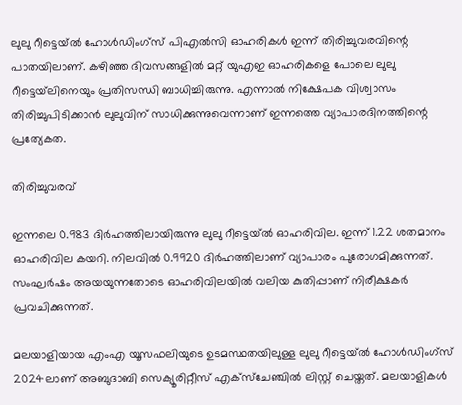ലുലു റീട്ടെയ്ല്‍ ഹോള്‍ഡിംഗ്‌സ് പിഎല്‍സി ഓഹരികള്‍ ഇന്ന് തിരിച്ചുവരവിന്റെ പാതയിലാണ്. കഴിഞ്ഞ ദിവസങ്ങളില്‍ മറ്റ് യുഎഇ ഓഹരികളെ പോലെ ലുലു റീട്ടെയ്‌ലിനെയും പ്രതിസന്ധി ബാധിച്ചിരുന്നു. എന്നാല്‍ നിക്ഷേപക വിശ്വാസം തിരിച്ചുപിടിക്കാന്‍ ലുലുവിന് സാധിക്കുന്നുവെന്നാണ് ഇന്നത്തെ വ്യാപാരദിനത്തിന്റെ പ്രത്യേകത.

തിരിച്ചുവരവ്

ഇന്നലെ 0.983 ദിര്‍ഹത്തിലായിരുന്നു ലുലു റീട്ടെയ്ല്‍ ഓഹരിവില. ഇന്ന് 1.22 ശതമാനം ഓഹരിവില കയറി. നിലവില്‍ 0.9920 ദിര്‍ഹത്തിലാണ് വ്യാപാരം പുരോഗമിക്കുന്നത്. സംഘര്‍ഷം അയയുന്നതോടെ ഓഹരിവിലയില്‍ വലിയ കുതിപ്പാണ് നിരീക്ഷകര്‍ പ്രവചിക്കുന്നത്.

മലയാളിയായ എംഎ യൂസഫലിയുടെ ഉടമസ്ഥതയിലുള്ള ലുലു റീട്ടെയ്ല്‍ ഹോള്‍ഡിംഗ്‌സ് 2024ലാണ് അബുദാബി സെക്യൂരിറ്റീസ് എക്‌സ്‌ചേഞ്ചില്‍ ലിസ്റ്റ് ചെയ്തത്. മലയാളികള്‍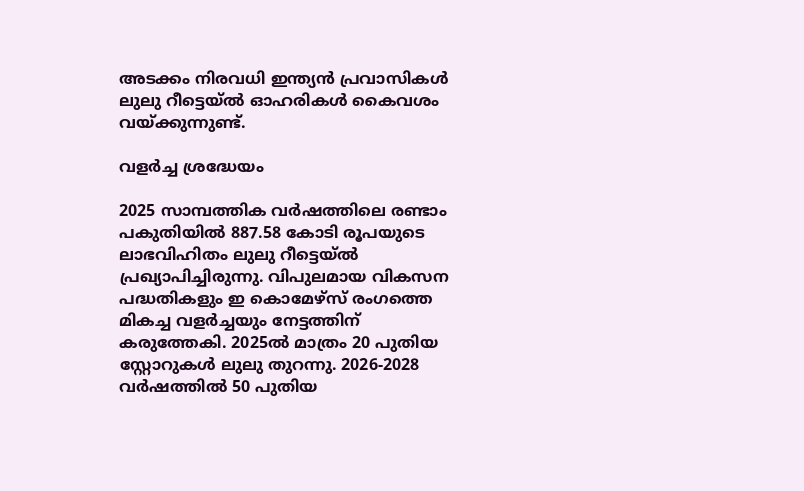അടക്കം നിരവധി ഇന്ത്യന്‍ പ്രവാസികള്‍ ലുലു റീട്ടെയ്ല്‍ ഓഹരികള്‍ കൈവശം വയ്ക്കുന്നുണ്ട്.

വളര്‍ച്ച ശ്രദ്ധേയം

2025 സാമ്പത്തിക വര്‍ഷത്തിലെ രണ്ടാം പകുതിയില്‍ 887.58 കോടി രൂപയുടെ ലാഭവിഹിതം ലുലു റീട്ടെയ്ല്‍ പ്രഖ്യാപിച്ചിരുന്നു. വിപുലമായ വികസന പദ്ധതികളും ഇ കൊമേഴ്സ് രംഗത്തെ മികച്ച വളര്‍ച്ചയും നേട്ടത്തിന് കരുത്തേകി. 2025ല്‍ മാത്രം 20 പുതിയ സ്റ്റോറുകള്‍ ലുലു തുറന്നു. 2026-2028 വര്‍ഷത്തില്‍ 50 പുതിയ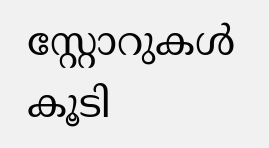സ്റ്റോറുകള്‍ കൂടി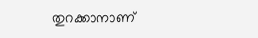തുറക്കാനാണ്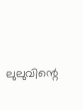ലുലുവിന്റെ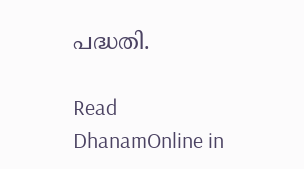പദ്ധതി.

Read DhanamOnline in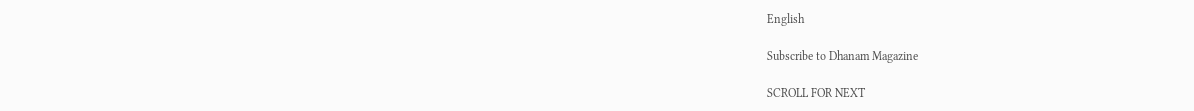English

Subscribe to Dhanam Magazine

SCROLL FOR NEXT